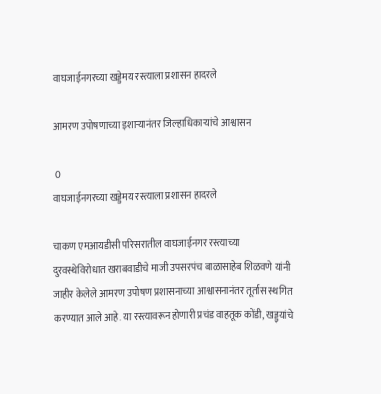वाघजाईनगरच्या खड्डेमय रस्त्याला प्रशासन हादरले

आमरण उपोषणाच्या इशाऱ्यानंतर जिल्हाधिकाऱ्यांचे आश्वासन

 0
वाघजाईनगरच्या खड्डेमय रस्त्याला प्रशासन हादरले

चाकण एमआयडीसी परिसरातील वाघजाईनगर रस्त्याच्या दुरवस्थेविरोधात खराबवाडीचे माजी उपसरपंच बाळासाहेब शिळवणे यांनी जाहीर केलेले आमरण उपोषण प्रशासनाच्या आश्वासनानंतर तूर्तास स्थगित करण्यात आले आहे. या रस्त्यावरून होणारी प्रचंड वाहतूक कोंडी, खड्ड्यांचे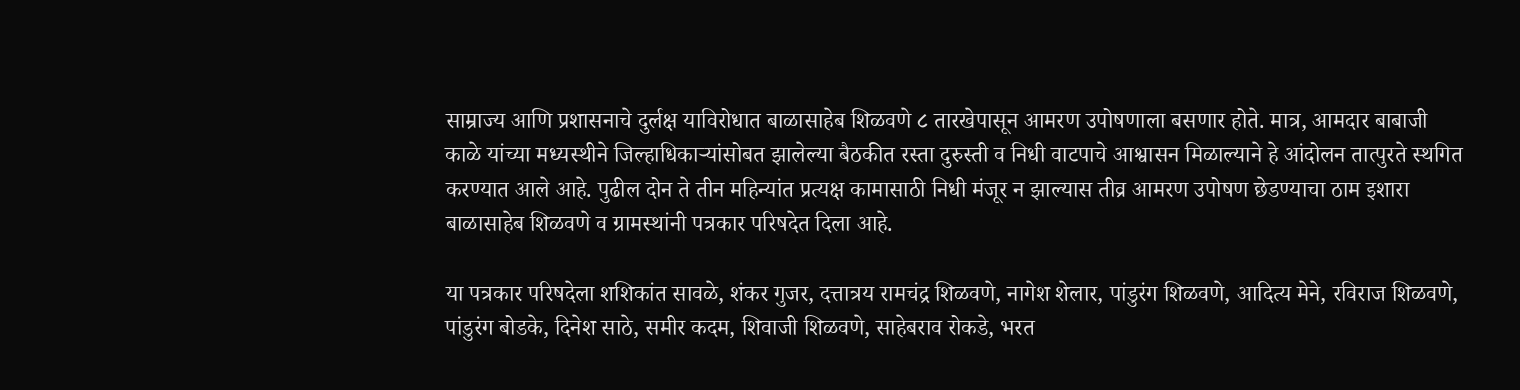साम्राज्य आणि प्रशासनाचे दुर्लक्ष याविरोधात बाळासाहेब शिळवणे ८ तारखेपासून आमरण उपोषणाला बसणार होते. मात्र, आमदार बाबाजी काळे यांच्या मध्यस्थीने जिल्हाधिकाऱ्यांसोबत झालेल्या बैठकीत रस्ता दुरुस्ती व निधी वाटपाचे आश्वासन मिळाल्याने हे आंदोलन तात्पुरते स्थगित करण्यात आले आहे. पुढील दोन ते तीन महिन्यांत प्रत्यक्ष कामासाठी निधी मंजूर न झाल्यास तीव्र आमरण उपोषण छेडण्याचा ठाम इशारा बाळासाहेब शिळवणे व ग्रामस्थांनी पत्रकार परिषदेत दिला आहे.

या पत्रकार परिषदेला शशिकांत सावळे, शंकर गुजर, दत्तात्रय रामचंद्र शिळवणे, नागेश शेलार, पांडुरंग शिळवणे, आदित्य मेने, रविराज शिळवणे, पांडुरंग बोडके, दिनेश साठे, समीर कदम, शिवाजी शिळवणे, साहेबराव रोकडे, भरत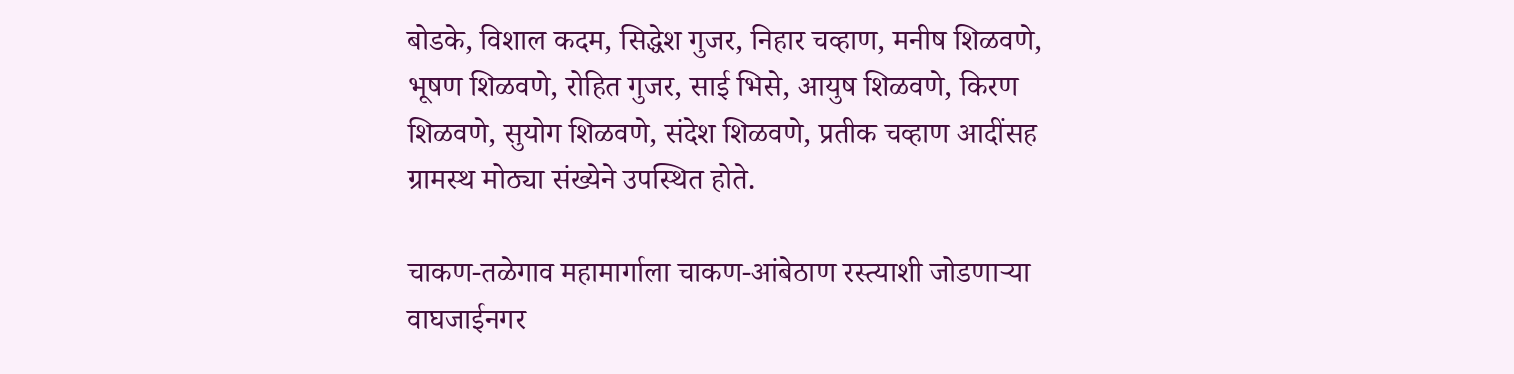बोडके, विशाल कदम, सिद्धेश गुजर, निहार चव्हाण, मनीष शिळवणे, भूषण शिळवणे, रोहित गुजर, साई भिसे, आयुष शिळवणे, किरण शिळवणे, सुयोग शिळवणे, संदेश शिळवणे, प्रतीक चव्हाण आदींसह ग्रामस्थ मोठ्या संख्येने उपस्थित होते.

चाकण-तळेगाव महामार्गाला चाकण-आंबेठाण रस्त्याशी जोडणाऱ्या वाघजाईनगर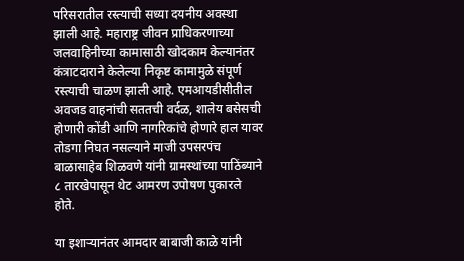परिसरातील रस्त्याची सध्या दयनीय अवस्था झाली आहे. महाराष्ट्र जीवन प्राधिकरणाच्या जलवाहिनीच्या कामासाठी खोदकाम केल्यानंतर कंत्राटदाराने केलेल्या निकृष्ट कामामुळे संपूर्ण रस्त्याची चाळण झाली आहे. एमआयडीसीतील अवजड वाहनांची सततची वर्दळ, शालेय बसेसची होणारी कोंडी आणि नागरिकांचे होणारे हाल यावर तोडगा निघत नसल्याने माजी उपसरपंच बाळासाहेब शिळवणे यांनी ग्रामस्थांच्या पाठिंब्याने ८ तारखेपासून थेट आमरण उपोषण पुकारले होते.

या इशाऱ्यानंतर आमदार बाबाजी काळे यांनी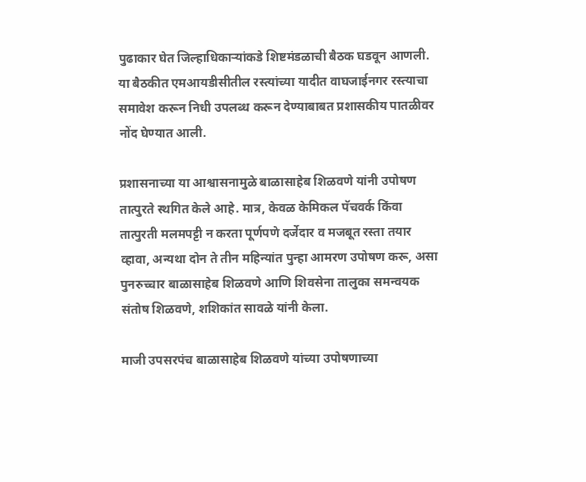पुढाकार घेत जिल्हाधिकाऱ्यांकडे शिष्टमंडळाची बैठक घडवून आणली. या बैठकीत एमआयडीसीतील रस्त्यांच्या यादीत वाघजाईनगर रस्त्याचा समावेश करून निधी उपलब्ध करून देण्याबाबत प्रशासकीय पातळीवर नोंद घेण्यात आली.

प्रशासनाच्या या आश्वासनामुळे बाळासाहेब शिळवणे यांनी उपोषण तात्पुरते स्थगित केले आहे. मात्र, केवळ केमिकल पॅचवर्क किंवा तात्पुरती मलमपट्टी न करता पूर्णपणे दर्जेदार व मजबूत रस्ता तयार व्हावा, अन्यथा दोन ते तीन महिन्यांत पुन्हा आमरण उपोषण करू, असा पुनरुच्चार बाळासाहेब शिळवणे आणि शिवसेना तालुका समन्वयक संतोष शिळवणे, शशिकांत सावळे यांनी केला.

माजी उपसरपंच बाळासाहेब शिळवणे यांच्या उपोषणाच्या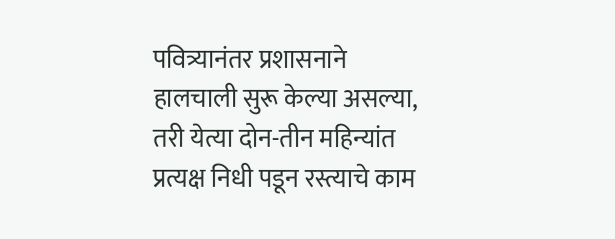पवित्र्यानंतर प्रशासनाने हालचाली सुरू केल्या असल्या, तरी येत्या दोन-तीन महिन्यांत प्रत्यक्ष निधी पडून रस्त्याचे काम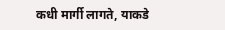कधी मार्गी लागते, याकडे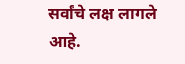सर्वांचे लक्ष लागले आहे.